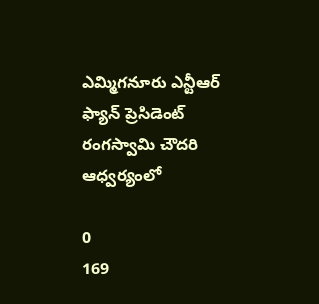ఎమ్మిగనూరు ఎన్టీఆర్ ఫ్యాన్ ప్రెసిడెంట్ రంగస్వామి చౌదరి ఆధ్వర్యంలో

0
169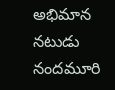అభిమాన నటుడు నందమూరి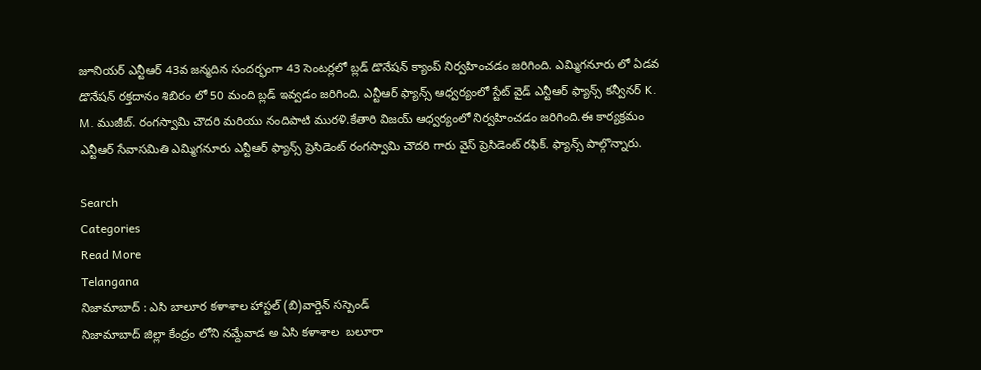జూనియర్ ఎన్టీఆర్ 43వ జన్మదిన సందర్భంగా 43 సెంటర్లలో బ్లడ్ డొనేషన్ క్యాంప్ నిర్వహించడం జరిగింది. ఎమ్మిగనూరు లో ఏడవ డొనేషన్ రక్తదానం శిబిరం లో 50 మంది బ్లడ్ ఇవ్వడం జరిగింది. ఎన్టీఆర్ ఫ్యాన్స్ ఆధ్వర్యంలో స్టేట్ వైడ్ ఎన్టీఆర్ ఫ్యాన్స్ కన్వీనర్ K. M. ముజీబ్. రంగస్వామి చౌదరి మరియు నందిపాటి మురళి.కేతారి విజయ్ ఆధ్వర్యంలో నిర్వహించడం జరిగింది.ఈ కార్యక్రమం ఎన్టీఆర్ సేవాసమితి ఎమ్మిగనూరు ఎన్టీఆర్ ఫ్యాన్స్ ప్రెసిడెంట్ రంగస్వామి చౌదరి గారు వైస్ ప్రెసిడెంట్ రఫిక్. ఫ్యాన్స్ పాల్గొన్నారు.

Search
Categories
Read More
Telangana
నిజామాబాద్ : ఎసి బాలూర కళాశాల హాస్టల్ (బి)వార్డెన్ సస్పెండ్
నిజామాబాద్ జిల్లా కేంద్రం లోని నమ్దేవాడ అ ఏసి కళాశాల  బలూరా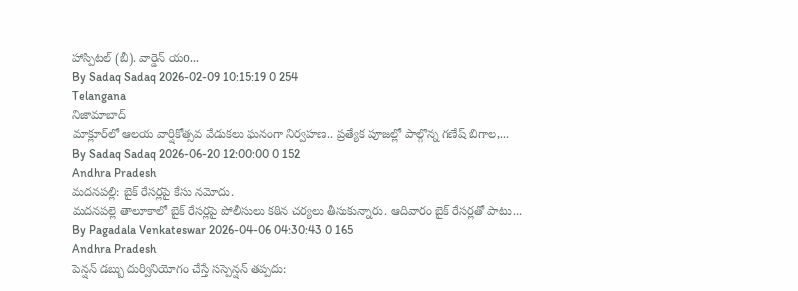హాస్పిటల్ (బీ). వార్డెన్ యo...
By Sadaq Sadaq 2026-02-09 10:15:19 0 254
Telangana
నిజామాబాద్
మాక్లూర్‌లో ఆలయ వార్షికోత్సవ వేడుకలు ఘనంగా నిర్వహణ.. ప్రత్యేక పూజల్లో పాల్గొన్న గణేష్ బిగాల,...
By Sadaq Sadaq 2026-06-20 12:00:00 0 152
Andhra Pradesh
మదనపల్లి: బైక్ రేసర్లపై కేసు నమోదు.
మదనపల్లె తాలూకాలో బైక్ రేసర్లపై పోలీసులు కఠిన చర్యలు తీసుకున్నారు. ఆదివారం బైక్ రేసర్లతో పాటు...
By Pagadala Venkateswar 2026-04-06 04:30:43 0 165
Andhra Pradesh
పెన్షన్ డబ్బు దుర్వినియోగం చేస్తే సస్పెన్షన్ తప్పదు: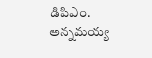డిపిఎం.
అన్నమయ్య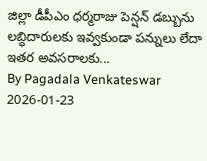జిల్లా డీపీఎం ధర్మరాజు పెన్షన్ డబ్బును లబ్ధిదారులకు ఇవ్వకుండా పన్నులు లేదా ఇతర అవసరాలకు...
By Pagadala Venkateswar 2026-01-23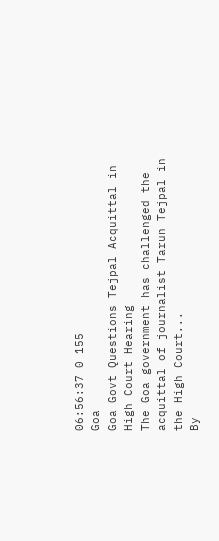06:56:37 0 155
Goa
Goa Govt Questions Tejpal Acquittal in High Court Hearing
The Goa government has challenged the acquittal of journalist Tarun Tejpal in the High Court...
By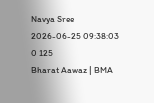Navya Sree 2026-06-25 09:38:03 0 125
Bharat Aawaz | BMA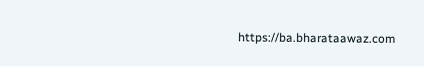https://ba.bharataawaz.com